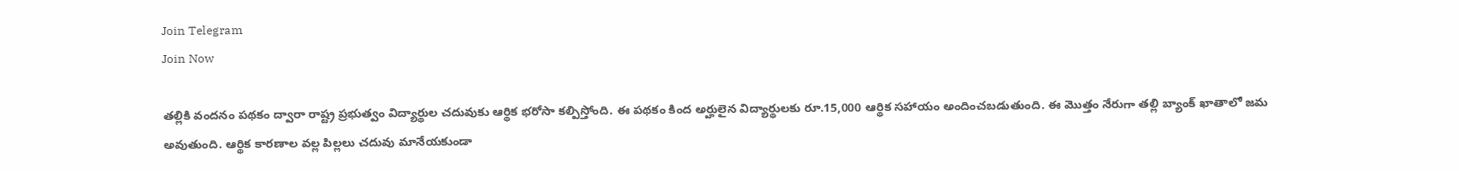Join Telegram
Join Now

తల్లికి వందనం పథకం ద్వారా రాష్ట్ర ప్రభుత్వం విద్యార్థుల చదువుకు ఆర్థిక భరోసా కల్పిస్తోంది. ఈ పథకం కింద అర్హులైన విద్యార్థులకు రూ.15,000 ఆర్థిక సహాయం అందించబడుతుంది. ఈ మొత్తం నేరుగా తల్లి బ్యాంక్ ఖాతాలో జమ అవుతుంది. ఆర్థిక కారణాల వల్ల పిల్లలు చదువు మానేయకుండా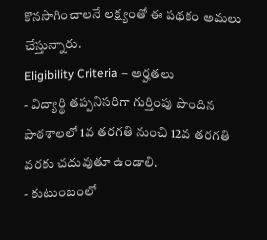కొనసాగించాలనే లక్ష్యంతో ఈ పథకం అమలు చేస్తున్నారు.
Eligibility Criteria – అర్హతలు
- విద్యార్థి తప్పనిసరిగా గుర్తింపు పొందిన పాఠశాలలో 1వ తరగతి నుంచి 12వ తరగతి వరకు చదువుతూ ఉండాలి.
- కుటుంబంలో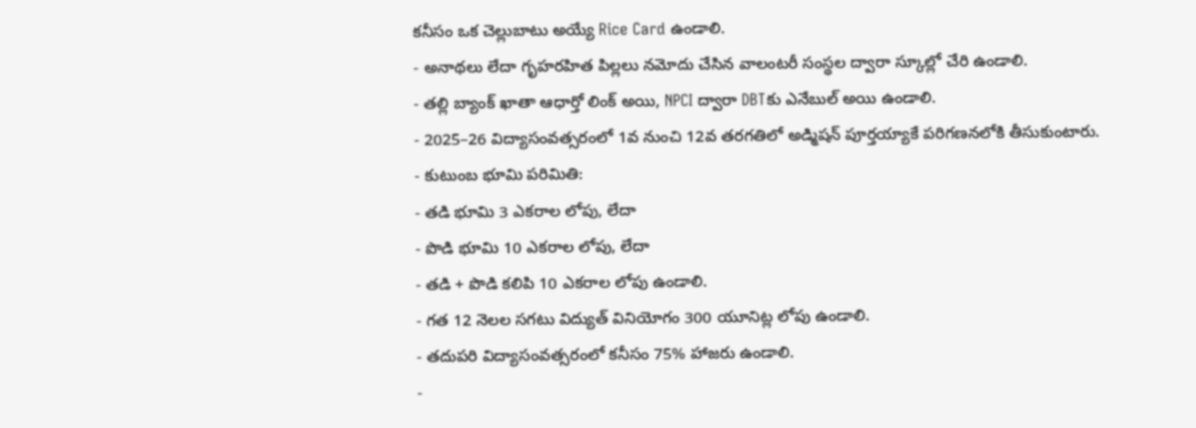కనీసం ఒక చెల్లుబాటు అయ్యే Rice Card ఉండాలి.
- అనాథలు లేదా గృహరహిత పిల్లలు నమోదు చేసిన వాలంటరీ సంస్థల ద్వారా స్కూల్లో చేరి ఉండాలి.
- తల్లి బ్యాంక్ ఖాతా ఆధార్తో లింక్ అయి, NPCI ద్వారా DBTకు ఎనేబుల్ అయి ఉండాలి.
- 2025–26 విద్యాసంవత్సరంలో 1వ నుంచి 12వ తరగతిలో అడ్మిషన్ పూర్తయ్యాకే పరిగణనలోకి తీసుకుంటారు.
- కుటుంబ భూమి పరిమితి:
- తడి భూమి 3 ఎకరాల లోపు, లేదా
- పొడి భూమి 10 ఎకరాల లోపు, లేదా
- తడి + పొడి కలిపి 10 ఎకరాల లోపు ఉండాలి.
- గత 12 నెలల సగటు విద్యుత్ వినియోగం 300 యూనిట్ల లోపు ఉండాలి.
- తదుపరి విద్యాసంవత్సరంలో కనీసం 75% హాజరు ఉండాలి.
-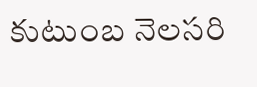కుటుంబ నెలసరి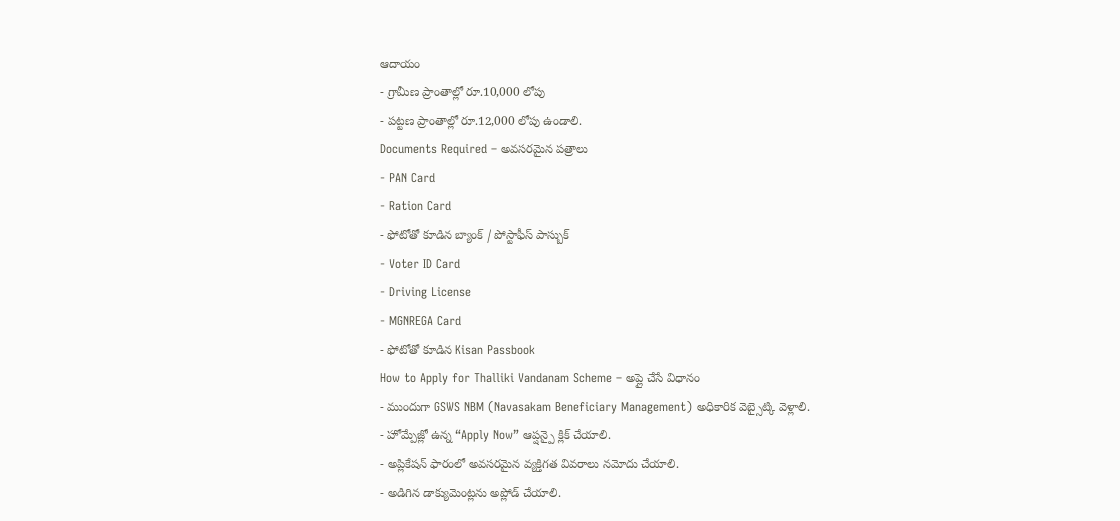ఆదాయం
- గ్రామీణ ప్రాంతాల్లో రూ.10,000 లోపు
- పట్టణ ప్రాంతాల్లో రూ.12,000 లోపు ఉండాలి.
Documents Required – అవసరమైన పత్రాలు
- PAN Card
- Ration Card
- ఫోటోతో కూడిన బ్యాంక్ / పోస్టాఫీస్ పాస్బుక్
- Voter ID Card
- Driving License
- MGNREGA Card
- ఫోటోతో కూడిన Kisan Passbook
How to Apply for Thalliki Vandanam Scheme – అప్లై చేసే విధానం
- ముందుగా GSWS NBM (Navasakam Beneficiary Management) అధికారిక వెబ్సైట్కి వెళ్లాలి.
- హోమ్పేజ్లో ఉన్న “Apply Now” ఆప్షన్పై క్లిక్ చేయాలి.
- అప్లికేషన్ ఫారంలో అవసరమైన వ్యక్తిగత వివరాలు నమోదు చేయాలి.
- అడిగిన డాక్యుమెంట్లను అప్లోడ్ చేయాలి.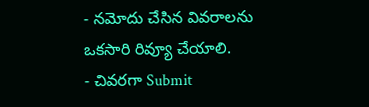- నమోదు చేసిన వివరాలను ఒకసారి రివ్యూ చేయాలి.
- చివరగా Submit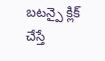బటన్పై క్లిక్ చేస్తే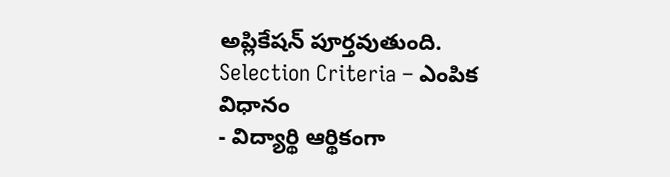అప్లికేషన్ పూర్తవుతుంది.
Selection Criteria – ఎంపిక విధానం
- విద్యార్థి ఆర్థికంగా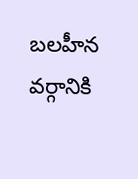బలహీన వర్గానికి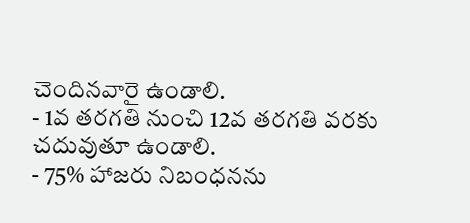చెందినవారై ఉండాలి.
- 1వ తరగతి నుంచి 12వ తరగతి వరకు చదువుతూ ఉండాలి.
- 75% హాజరు నిబంధనను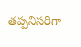తప్పనిసరిగా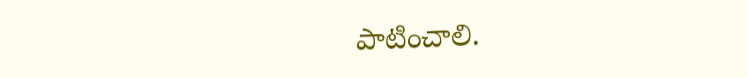పాటించాలి.